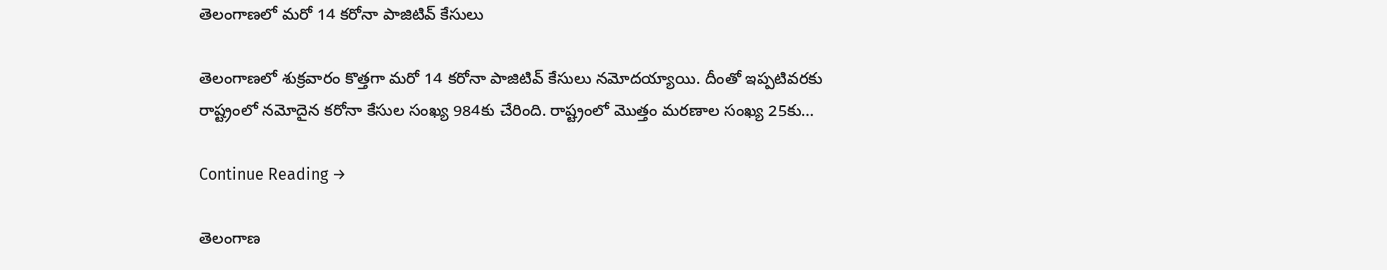తెలంగాణలో మరో 14 కరోనా పాజిటివ్ కేసులు

తెలంగాణలో శుక్రవారం కొత్తగా మరో 14 కరోనా పాజిటివ్‌ కేసులు నమోదయ్యాయి. దీంతో ఇప్పటివరకు రాష్ట్రంలో నమోదైన కరోనా కేసుల సంఖ్య 984కు చేరింది. రాష్ట్రంలో మొత్తం మరణాల సంఖ్య 25కు…

Continue Reading →

తెలంగాణ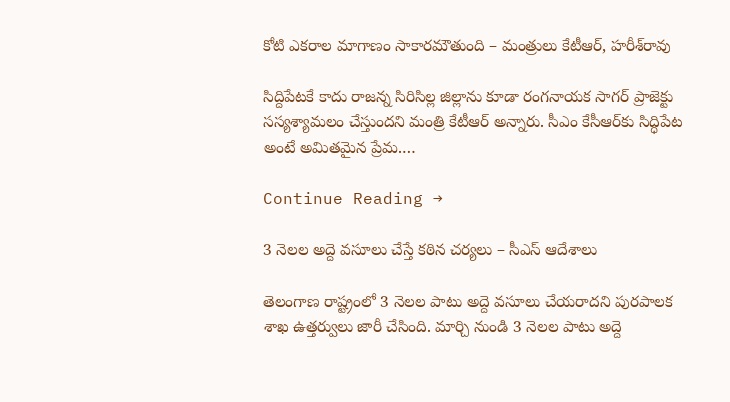కోటి ఎకరాల మాగాణం సాకారమౌతుంది – మంత్రులు కేటీఆర్, హరీశ్‌రావు‌

సిద్దిపేటకే కాదు రాజన్న సిరిసిల్ల జిల్లాను కూడా రంగనాయక సాగర్‌ ప్రాజెక్టు సస్యశ్యామలం చేస్తుందని మంత్రి కేటీఆర్‌ అన్నారు. సీఎం కేసీఆర్‌కు సిద్ధిపేట అంటే అమితమైన ప్రేమ.…

Continue Reading →

3 నెలల అద్దె వసూలు చేస్తే కఠిన చర్యలు – సీఎస్ ఆదేశాలు

తెలంగాణ రాష్ట్రంలో 3 నెలల పాటు అద్దె వసూలు చేయరాదని పురపాలక శాఖ ఉత్తర్వులు జారీ చేసింది. మార్చి నుండి 3 నెలల పాటు అద్దె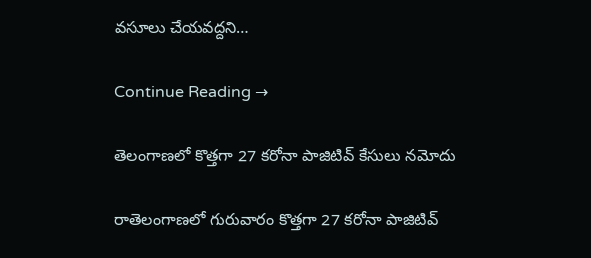వసూలు చేయవద్దని…

Continue Reading →

తెలంగాణలో కొత్తగా 27 కరోనా పాజిటివ్‌ కేసులు నమోదు

రాతెలంగాణలో గురువారం కొత్తగా 27 కరోనా పాజిటివ్‌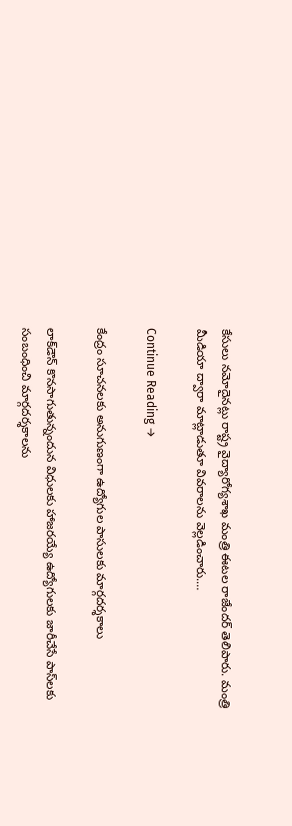కేసులు నమోదైనట్లు రాష్ట్ర వైద్యారోగ్యశాఖ మంత్రి ఈటల రాజేందర్‌ తెలిపారు. మంత్రి మీడియా ద్వారా మాట్లాడుతూ వివరాలను వెల్లడించారు.…

Continue Reading →

కేంద్రం సూచనలకు అనుగుణంగా ఉద్యోగుల పాసులకు మార్గదర్శకాలు

లాక్‌డౌన్‌ కొనసాగుతున్నందున విధులకు హాజరయ్యే ఉద్యోగులకు జారీచేసే పాస్‌లకు సంబంధించి మార్గదర్శకాలను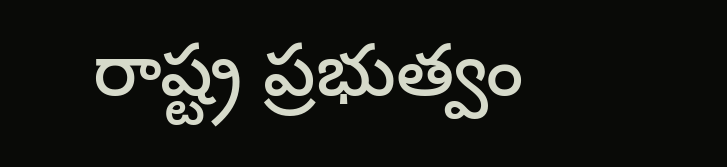రాష్ట్ర ప్రభుత్వం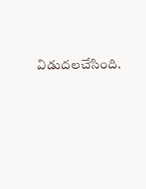విడుదలచేసింది.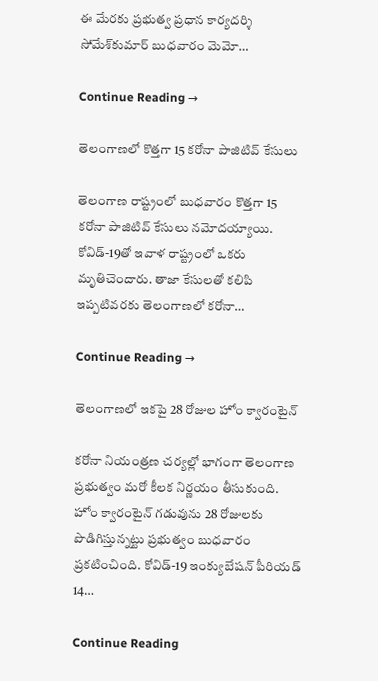ఈ మేరకు ప్రభుత్వ ప్రధాన కార్యదర్శి సోమేశ్‌కుమార్‌ బుధవారం మెమో…

Continue Reading →

తెలంగాణలో కొత్తగా 15 కరోనా పాజిటివ్‌ కేసులు

తెలంగాణ రాష్ట్రంలో బుధవారం కొత్తగా 15 కరోనా పాజిటివ్‌ కేసులు నమోదయ్యాయి. కోవిడ్‌-19తో ఇవాళ రాష్ట్రంలో ఒకరు మృతిచెందారు. తాజా కేసులతో కలిపి ఇప్పటివరకు తెలంగాణలో కరోనా…

Continue Reading →

తెలంగాణలో ఇకపై 28 రోజుల హోం క్వారంటైన్‌

కరోనా నియంత్రణ చర్యల్లో భాగంగా తెలంగాణ ప్రభుత్వం మరో కీలక నిర్ణయం తీసుకుంది. హోం క్వారంటైన్‌ గడువును 28 రోజులకు పొడిగిస్తున్నట్టు ప్రభుత్వం బుధవారం ప్రకటించింది. కోవిడ్‌-19 ఇంక్యుబేషన్‌ పీరియడ్‌ 14…

Continue Reading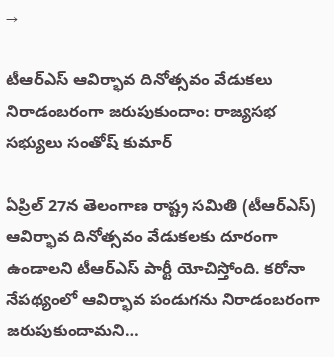→

టీఆర్‌ఎస్ ఆవిర్భావ దినోత్సవం వేడుకలు నిరాడంబరంగా జరుపుకుందాం: రాజ్యసభ సభ్యులు సంతోష్ కుమార్

ఏప్రిల్ 27న తెలంగాణ రాష్ట్ర సమితి (టీఆర్‌ఎస్) ఆవిర్భావ దినోత్సవం వేడుకలకు దూరంగా ఉండాలని టీఆర్‌ఎస్ పార్టీ యోచిస్తోంది. కరోనా నేపథ్యంలో ఆవిర్భావ పండుగను నిరాడంబరంగా జరుపుకుందామని…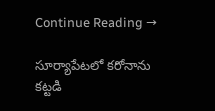Continue Reading →

సూర్యాపేట‌లో క‌రోనాను క‌ట్ట‌డి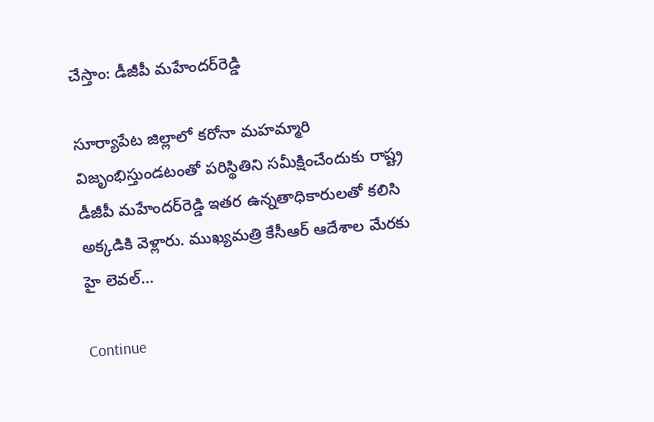చేస్తాం: డీజీపీ మ‌హేంద‌ర్‌రెడ్డి

సూర్యాపేట జిల్లాలో క‌రోనా మ‌హ‌మ్మారి విజృంభిస్తుండ‌టంతో ప‌రిస్థితిని స‌మీక్షించేందుకు రాష్ట్ర డీజీపీ మ‌హేంద‌ర్‌రెడ్డి ఇత‌ర ఉన్న‌తాధికారుల‌తో క‌లిసి అక్క‌డికి వెళ్లారు. ముఖ్యమ‌త్రి కేసీఆర్ ఆదేశాల మేర‌కు హై లెవల్…

Continue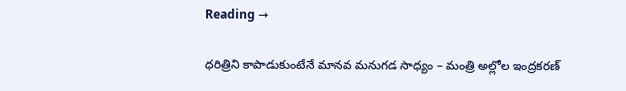Reading →

ధరిత్రిని కాపాడుకుంటేనే మానవ మనుగడ సాధ్యం – మంత్రి అల్లోల ఇంద్ర‌క‌ర‌ణ్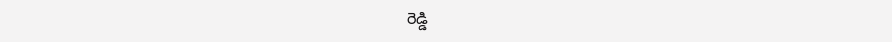రెడ్డి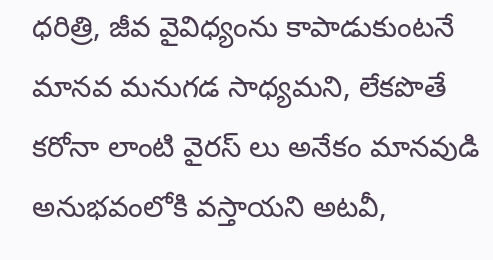ధ‌రిత్రి, జీవ వైవిధ్యంను కాపాడుకుంట‌నే మాన‌వ మ‌నుగ‌డ సాధ్య‌మ‌ని, లేకపొతే క‌రోనా లాంటి వైరస్ లు అనేకం మానవుడి అనుభవంలోకి వస్తాయని అట‌వీ,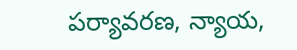ప‌ర్యావ‌ర‌ణ‌, న్యాయ‌,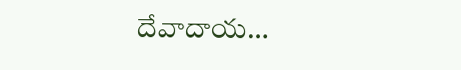దేవాదాయ…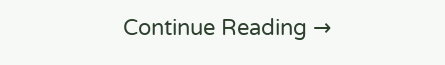Continue Reading →